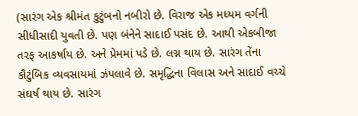(સારંગ એક શ્રીમંત કુટુંબનો નબીરો છે. વિરાજ એક મધ્યમ વર્ગની સીધીસાદી યુવતી છે. પણ બંનેને સાદાઈ પસંદ છે. આથી એકબીજા તરફ આકર્ષાય છે. અને પ્રેમમાં પડે છે. લગ્ન થાય છે. સારંગ તેંના કૌટુંબિક વ્યવસાયમાં ઝંપલાવે છે. સમૃદ્ધિના વિલાસ અને સાદાઈ વચ્ચે સંઘર્ષ થાય છે. સારંગ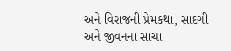અને વિરાજની પ્રેમકથા, સાદગી અને જીવનના સાચા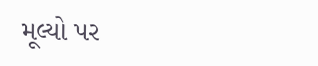મૂલ્યો પર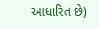આધારિત છે)